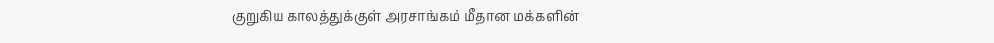குறுகிய காலத்துக்குள் அரசாங்கம் மீதான மக்களின்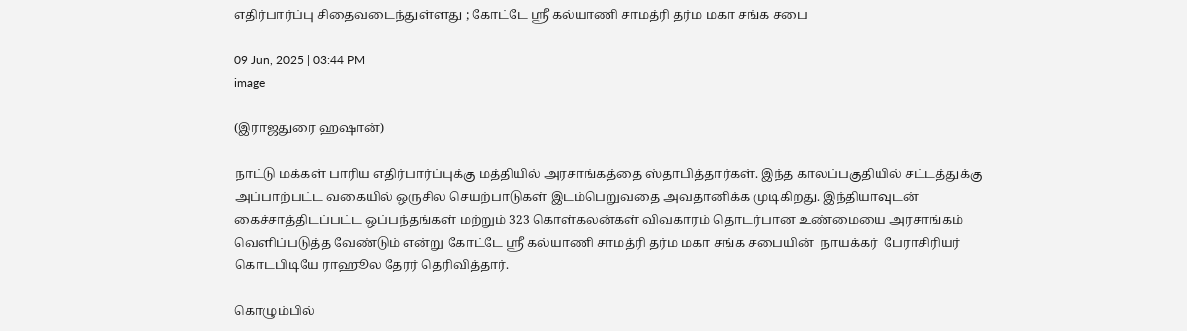எதிர்பார்ப்பு சிதைவடைந்துள்ளது ; கோட்டே ஸ்ரீ கல்யாணி சாமத்ரி தர்ம மகா சங்க சபை

09 Jun, 2025 | 03:44 PM
image

(இராஜதுரை ஹஷான்)

நாட்டு மக்கள் பாரிய எதிர்பார்ப்புக்கு மத்தியில் அரசாங்கத்தை ஸ்தாபித்தார்கள். இந்த காலப்பகுதியில் சட்டத்துக்கு அப்பாற்பட்ட வகையில் ஒருசில செயற்பாடுகள் இடம்பெறுவதை அவதானிக்க முடிகிறது. இந்தியாவுடன் கைச்சாத்திடப்பட்ட ஒப்பந்தங்கள் மற்றும் 323 கொள்கலன்கள் விவகாரம் தொடர்பான உண்மையை அரசாங்கம் வெளிப்படுத்த வேண்டும் என்று கோட்டே ஸ்ரீ கல்யாணி சாமத்ரி தர்ம மகா சங்க சபையின்  நாயக்கர்  பேராசிரியர்  கொடபிடியே ராஹூல தேரர் தெரிவித்தார்.

கொழும்பில்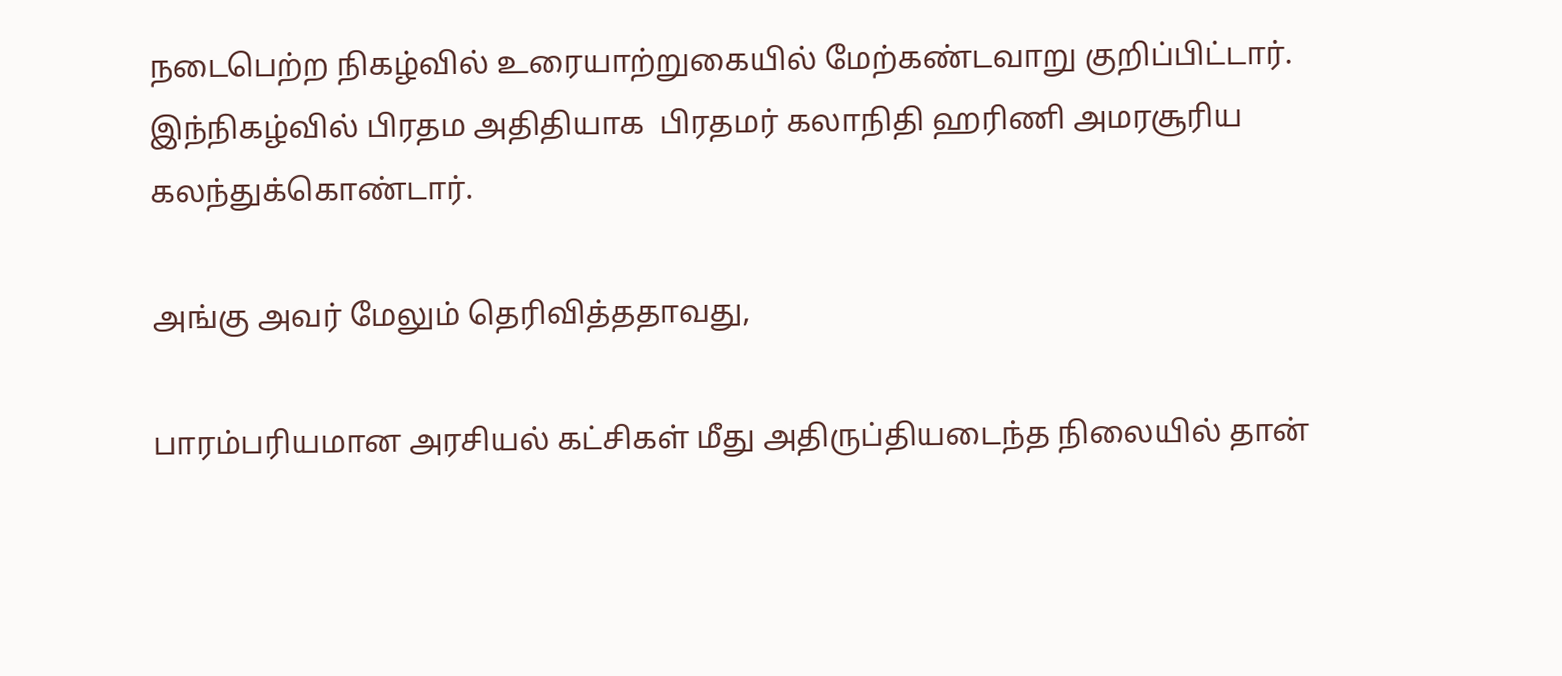நடைபெற்ற நிகழ்வில் உரையாற்றுகையில் மேற்கண்டவாறு குறிப்பிட்டார். இந்நிகழ்வில் பிரதம அதிதியாக  பிரதமர் கலாநிதி ஹரிணி அமரசூரிய கலந்துக்கொண்டார்.

அங்கு அவர் மேலும் தெரிவித்ததாவது,

பாரம்பரியமான அரசியல் கட்சிகள் மீது அதிருப்தியடைந்த நிலையில் தான்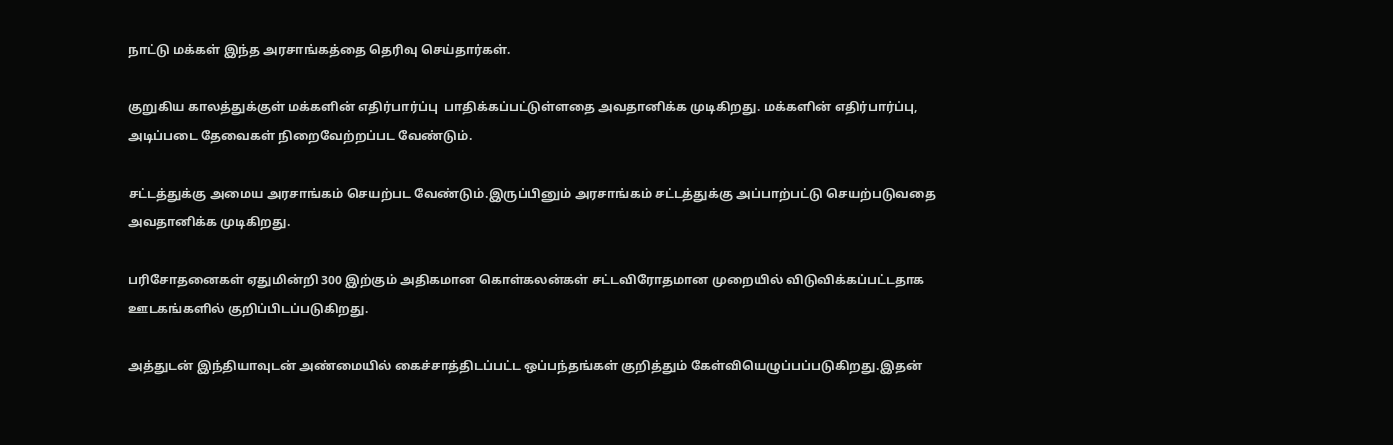நாட்டு மக்கள் இந்த அரசாங்கத்தை தெரிவு செய்தார்கள்.

குறுகிய காலத்துக்குள் மக்களின் எதிர்பார்ப்பு  பாதிக்கப்பட்டுள்ளதை அவதானிக்க முடிகிறது. மக்களின் எதிர்பார்ப்பு, அடிப்படை தேவைகள் நிறைவேற்றப்பட வேண்டும்.

சட்டத்துக்கு அமைய அரசாங்கம் செயற்பட வேண்டும்.இருப்பினும் அரசாங்கம் சட்டத்துக்கு அப்பாற்பட்டு செயற்படுவதை அவதானிக்க முடிகிறது.

பரிசோதனைகள் ஏதுமின்றி 300 இற்கும் அதிகமான கொள்கலன்கள் சட்டவிரோதமான முறையில் விடுவிக்கப்பட்டதாக ஊடகங்களில் குறிப்பிடப்படுகிறது.

அத்துடன் இந்தியாவுடன் அண்மையில் கைச்சாத்திடப்பட்ட ஒப்பந்தங்கள் குறித்தும் கேள்வியெழுப்பப்படுகிறது.இதன்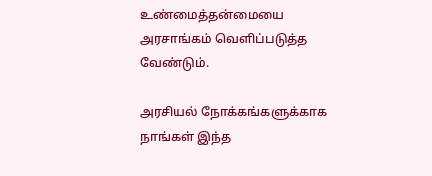உண்மைத்தன்மையை அரசாங்கம் வெளிப்படுத்த வேண்டும்.

அரசியல் நோக்கங்களுக்காக நாங்கள் இந்த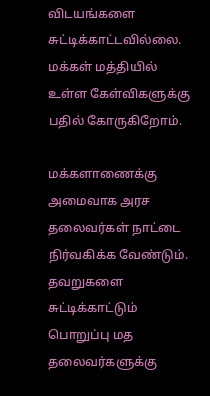விடயங்களை சுட்டிக்காட்டவில்லை. மக்கள் மத்தியில் உள்ள கேள்விகளுக்கு பதில் கோருகிறோம்.

மக்களாணைக்கு அமைவாக அரச தலைவர்கள் நாட்டை நிர்வகிக்க வேண்டும். தவறுகளை சுட்டிக்காட்டும் பொறுப்பு மத தலைவர்களுக்கு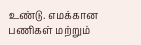உண்டு. எமக்கான பணிகள் மற்றும்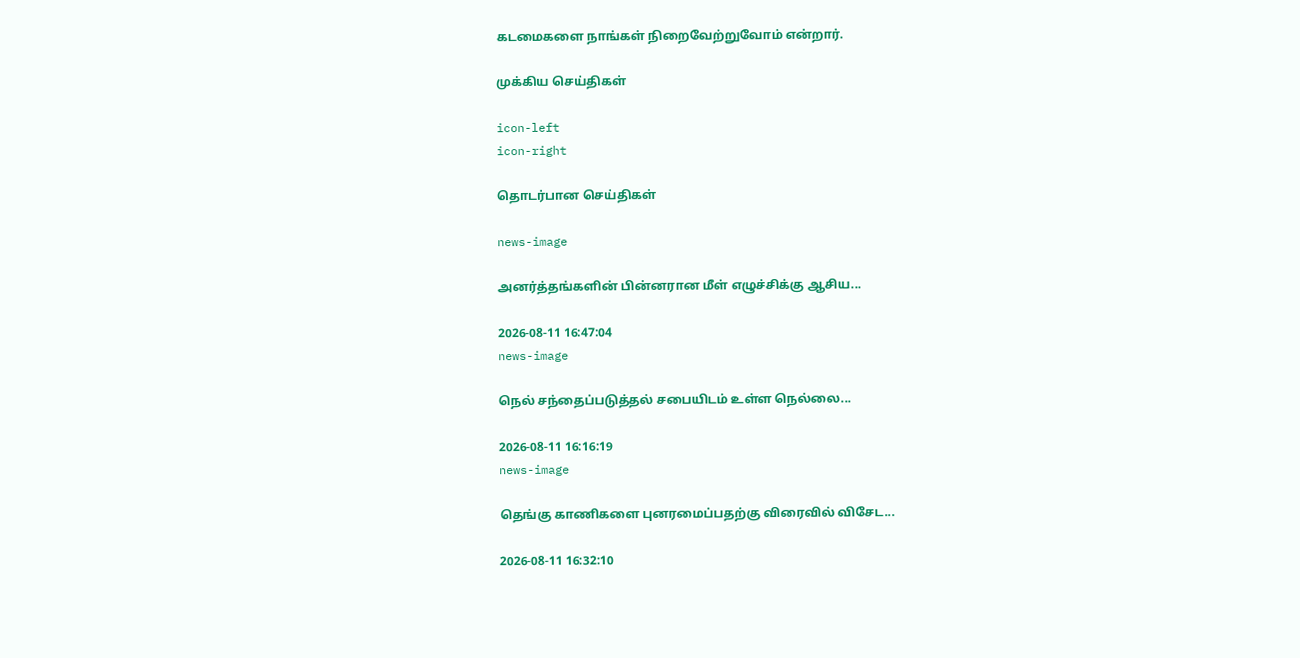கடமைகளை நாங்கள் நிறைவேற்றுவோம் என்றார்.

முக்கிய செய்திகள்

icon-left
icon-right

தொடர்பான செய்திகள்

news-image

அனர்த்தங்களின் பின்னரான மீள் எழுச்சிக்கு ஆசிய...

2026-08-11 16:47:04
news-image

நெல் சந்தைப்படுத்தல் சபையிடம் உள்ள நெல்லை...

2026-08-11 16:16:19
news-image

தெங்கு காணிகளை புனரமைப்பதற்கு விரைவில் விசேட...

2026-08-11 16:32:10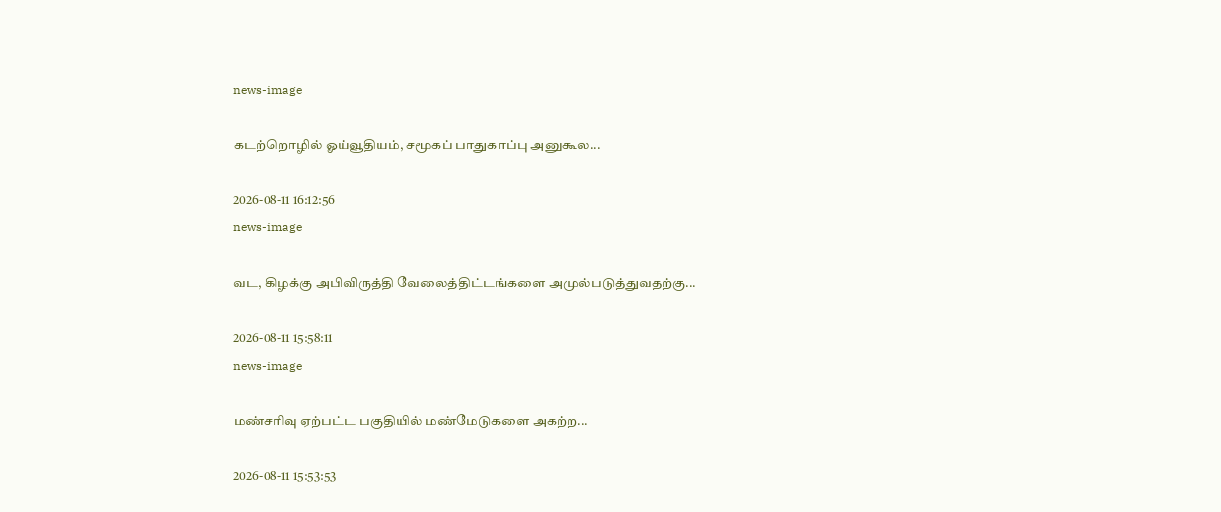news-image

கடற்றொழில் ஓய்வூதியம், சமூகப் பாதுகாப்பு அனுகூல...

2026-08-11 16:12:56
news-image

வட, கிழக்கு அபிவிருத்தி வேலைத்திட்டங்களை அமுல்படுத்துவதற்கு...

2026-08-11 15:58:11
news-image

மண்சரிவு ஏற்பட்ட பகுதியில் மண்மேடுகளை அகற்ற...

2026-08-11 15:53:53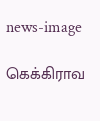news-image

கெக்கிராவ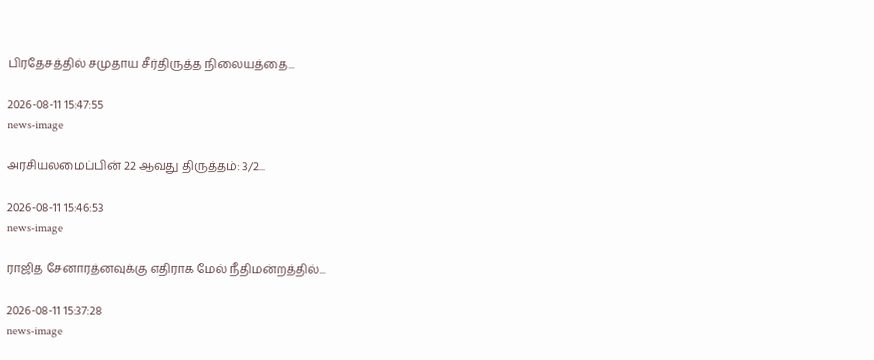பிரதேசத்தில் சமுதாய சீர்திருத்த நிலையத்தை...

2026-08-11 15:47:55
news-image

அரசியலமைப்பின் 22 ஆவது திருத்தம்: 3/2...

2026-08-11 15:46:53
news-image

ராஜித சேனாரத்னவுக்கு எதிராக மேல் நீதிமன்றத்தில்...

2026-08-11 15:37:28
news-image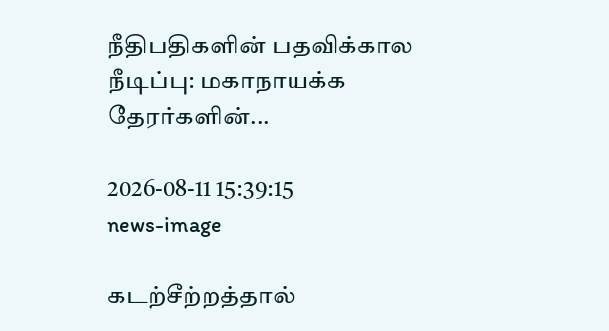நீதிபதிகளின் பதவிக்கால நீடிப்பு: மகாநாயக்க தேரர்களின்...

2026-08-11 15:39:15
news-image

கடற்சீற்றத்தால்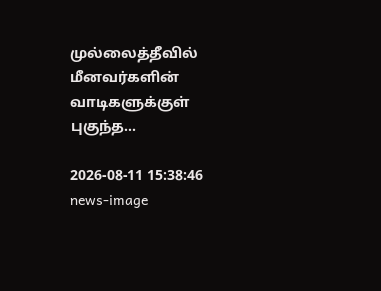முல்லைத்தீவில் மீனவர்களின் வாடிகளுக்குள் புகுந்த...

2026-08-11 15:38:46
news-image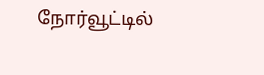நோர்வூட்டில்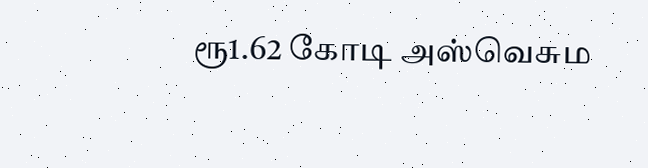ரூ1.62 கோடி அஸ்வெசும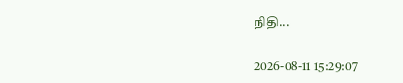நிதி...

2026-08-11 15:29:07